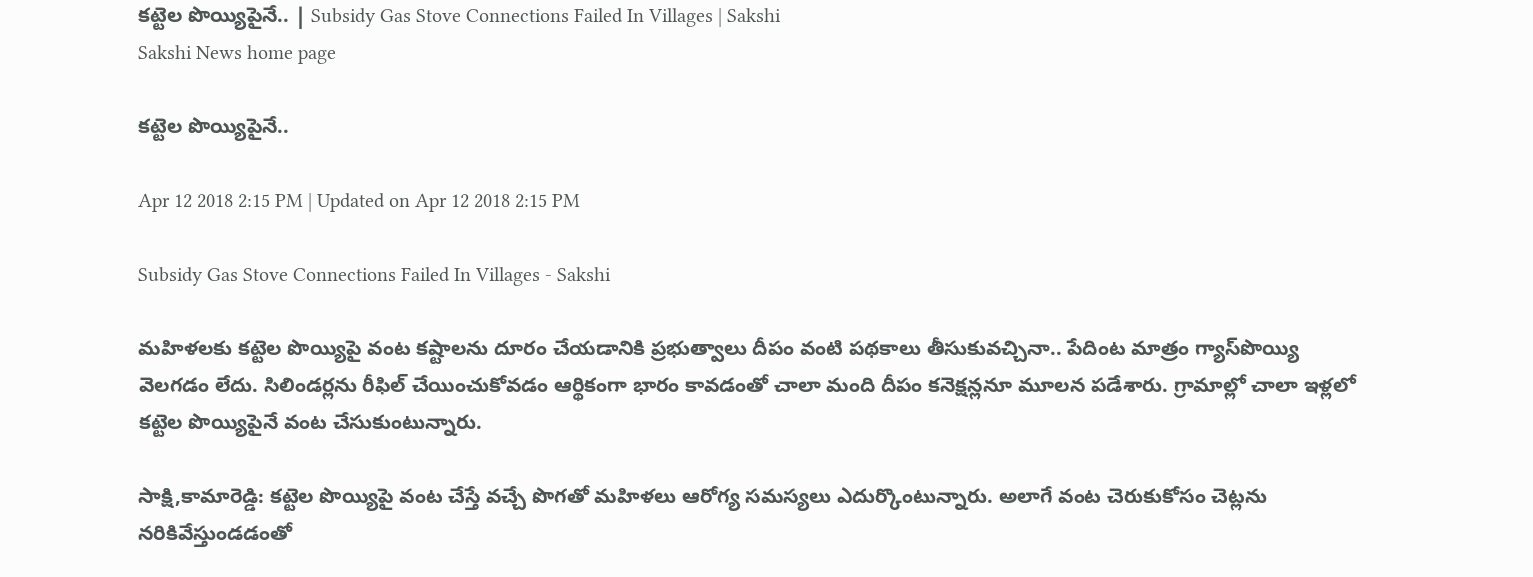కట్టెల పొయ్యిపైనే.. | Subsidy Gas Stove Connections Failed In Villages | Sakshi
Sakshi News home page

కట్టెల పొయ్యిపైనే..

Apr 12 2018 2:15 PM | Updated on Apr 12 2018 2:15 PM

Subsidy Gas Stove Connections Failed In Villages - Sakshi

మహిళలకు కట్టెల పొయ్యిపై వంట కష్టాలను దూరం చేయడానికి ప్రభుత్వాలు దీపం వంటి పథకాలు తీసుకువచ్చినా.. పేదింట మాత్రం గ్యాస్‌పొయ్యి వెలగడం లేదు. సిలిండర్లను రీఫిల్‌ చేయించుకోవడం ఆర్థికంగా భారం కావడంతో చాలా మంది దీపం కనెక్షన్లనూ మూలన పడేశారు. గ్రామాల్లో చాలా ఇళ్లలో కట్టెల పొయ్యిపైనే వంట చేసుకుంటున్నారు.

సాక్షి,కామారెడ్డి: కట్టెల పొయ్యిపై వంట చేస్తే వచ్చే పొగతో మహిళలు ఆరోగ్య సమస్యలు ఎదుర్కొంటున్నారు. అలాగే వంట చెరుకుకోసం చెట్లను నరికివేస్తుండడంతో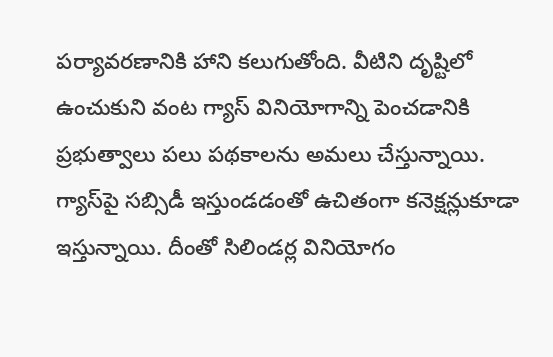పర్యావరణానికి హాని కలుగుతోంది. వీటిని దృష్టిలో ఉంచుకుని వంట గ్యాస్‌ వినియోగాన్ని పెంచడానికి ప్రభుత్వాలు పలు పథకాలను అమలు చేస్తున్నాయి. గ్యాస్‌పై సబ్సిడీ ఇస్తుండడంతో ఉచితంగా కనెక్షన్లుకూడా ఇస్తున్నాయి. దీంతో సిలిండర్ల వినియోగం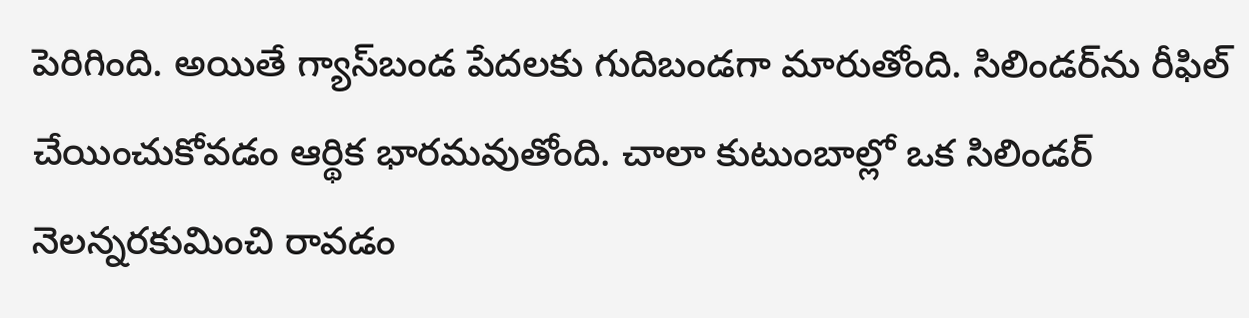పెరిగింది. అయితే గ్యాస్‌బండ పేదలకు గుదిబండగా మారుతోంది. సిలిండర్‌ను రీఫిల్‌ చేయించుకోవడం ఆర్థిక భారమవుతోంది. చాలా కుటుంబాల్లో ఒక సిలిండర్‌ నెలన్నరకుమించి రావడం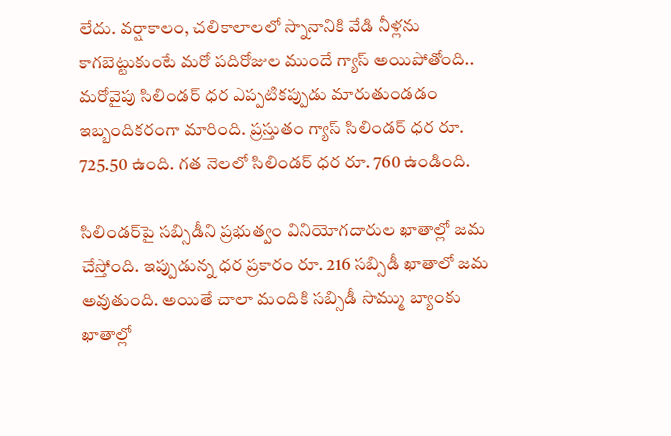లేదు. వర్షాకాలం, చలికాలాలలో స్నానానికి వేడి నీళ్లను కాగబెట్టుకుంటే మరో పదిరోజుల ముందే గ్యాస్‌ అయిపోతోంది.. మరోవైపు సిలిండర్‌ ధర ఎప్పటికప్పుడు మారుతుండడం ఇబ్బందికరంగా మారింది. ప్రస్తుతం గ్యాస్‌ సిలిండర్‌ ధర రూ. 725.50 ఉంది. గత నెలలో సిలిండర్‌ ధర రూ. 760 ఉండింది.

సిలిండర్‌పై సబ్సిడీని ప్రభుత్వం వినియోగదారుల ఖాతాల్లో జమ చేస్తోంది. ఇప్పుడున్న ధర ప్రకారం రూ. 216 సబ్సిడీ ఖాతాలో జమ అవుతుంది. అయితే చాలా మందికి సబ్సిడీ సొమ్ము బ్యాంకు ఖాతాల్లో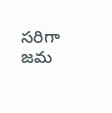సరిగా జమ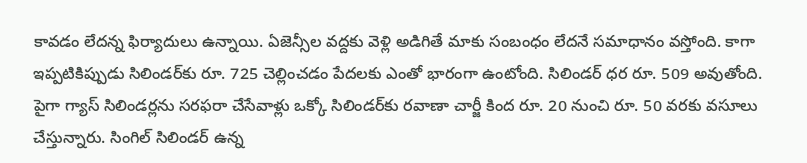కావడం లేదన్న ఫిర్యాదులు ఉన్నాయి. ఏజెన్సీల వద్దకు వెళ్లి అడిగితే మాకు సంబంధం లేదనే సమాధానం వస్తోంది. కాగా ఇప్పటికిప్పుడు సిలిండర్‌కు రూ. 725 చెల్లించడం పేదలకు ఎంతో భారంగా ఉంటోంది. సిలిండర్‌ ధర రూ. 509 అవుతోంది. పైగా గ్యాస్‌ సిలిండర్లను సరఫరా చేసేవాళ్లు ఒక్కో సిలిండర్‌కు రవాణా చార్జీ కింద రూ. 20 నుంచి రూ. 50 వరకు వసూలు చేస్తున్నారు. సింగిల్‌ సిలిండర్‌ ఉన్న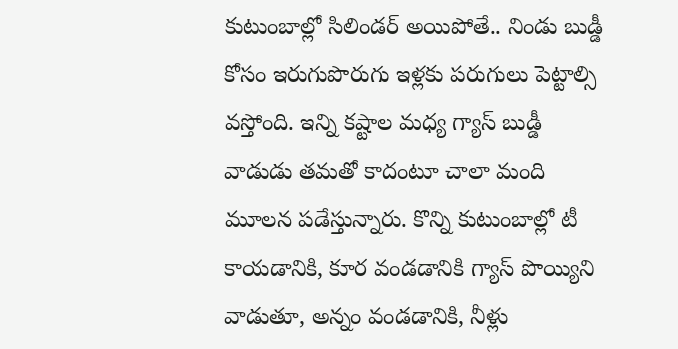కుటుంబాల్లో సిలిండర్‌ అయిపోతే.. నిండు బుడ్డీ కోసం ఇరుగుపొరుగు ఇళ్లకు పరుగులు పెట్టాల్సి వస్తోంది. ఇన్ని కష్టాల మధ్య గ్యాస్‌ బుడ్డీ వాడుడు తమతో కాదంటూ చాలా మంది మూలన పడేస్తున్నారు. కొన్ని కుటుంబాల్లో టీ కాయడానికి, కూర వండడానికి గ్యాస్‌ పొయ్యిని వాడుతూ, అన్నం వండడానికి, నీళ్లు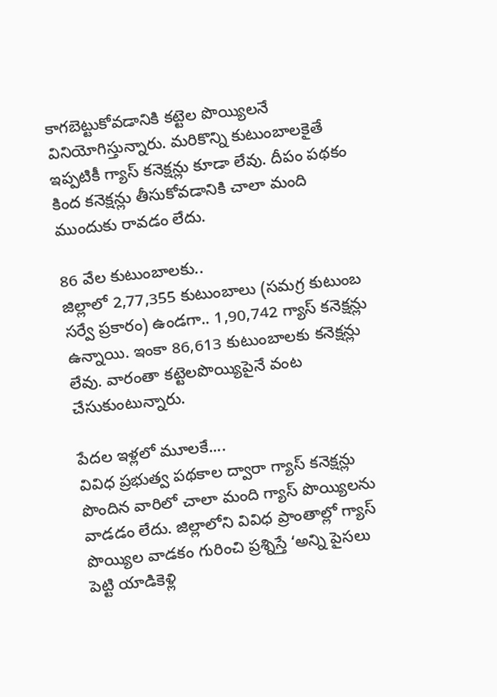కాగబెట్టుకోవడానికి కట్టెల పొయ్యిలనే వినియోగిస్తున్నారు. మరికొన్ని కుటుంబాలకైతే ఇప్పటికీ గ్యాస్‌ కనెక్షన్లు కూడా లేవు. దీపం పథకం కింద కనెక్షన్లు తీసుకోవడానికి చాలా మంది ముందుకు రావడం లేదు.

86 వేల కుటుంబాలకు..
జిల్లాలో 2,77,355 కుటుంబాలు (సమగ్ర కుటుంబ సర్వే ప్రకారం) ఉండగా.. 1,90,742 గ్యాస్‌ కనెక్షన్లు ఉన్నాయి. ఇంకా 86,613 కుటుంబాలకు కనెక్షన్లు లేవు. వారంతా కట్టెలపొయ్యిపైనే వంట చేసుకుంటున్నారు.

పేదల ఇళ్లలో మూలకే....
వివిధ ప్రభుత్వ పథకాల ద్వారా గ్యాస్‌ కనెక్షన్లు పొందిన వారిలో చాలా మంది గ్యాస్‌ పొయ్యిలను వాడడం లేదు. జిల్లాలోని వివిధ ప్రాంతాల్లో గ్యాస్‌ పొయ్యిల వాడకం గురించి ప్రశ్నిస్తే ‘అన్ని పైసలు పెట్టి యాడికెళ్లి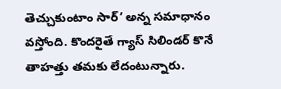తెచ్చుకుంటాం సార్‌’ అన్న సమాధానం వస్తోంది. కొందరైతే గ్యాస్‌ సిలిండర్‌ కొనే తాహత్తు తమకు లేదంటున్నారు.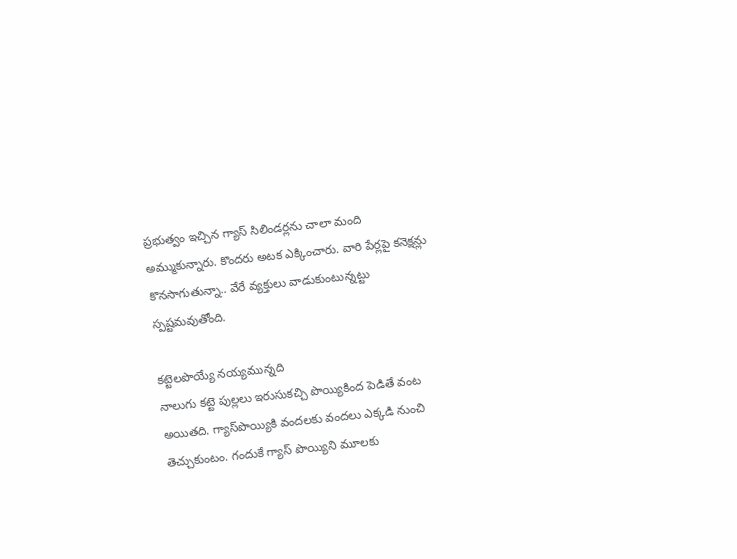ప్రభుత్వం ఇచ్చిన గ్యాస్‌ సిలిండర్లను చాలా మంది అమ్ముకున్నారు. కొందరు అటక ఎక్కించారు. వారి పేర్లపై కనెక్షన్లు కొనసాగుతున్నా.. వేరే వ్యక్తులు వాడుకుంటున్నట్టు స్పష్టమవుతోంది.

కట్టెలపొయ్యే నయ్యమున్నది
నాలుగు కట్టె పుల్లలు ఇరుసుకచ్చి పొయ్యికింద పెడితే వంట అయితది. గ్యాస్‌పొయ్యికి వందలకు వందలు ఎక్కడి నుంచి తెచ్చుకుంటం. గందుకే గ్యాస్‌ పొయ్యిని మూలకు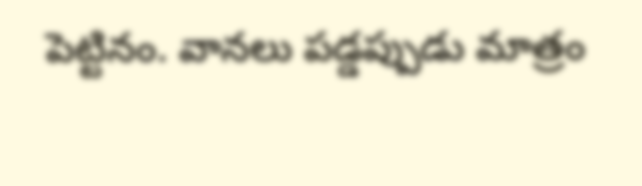పెట్టినం. వానలు పడ్డప్పుడు మాత్రం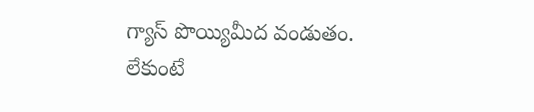గ్యాస్‌ పొయ్యిమీద వండుతం. లేకుంటే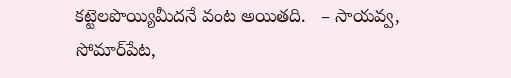కట్టెలపొయ్యిమీదనే వంట అయితది.   – సాయవ్వ, సోమార్‌పేట,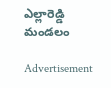ఎల్లారెడ్డి మండలం

Advertisement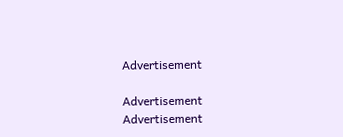Advertisement

Advertisement
Advertisement